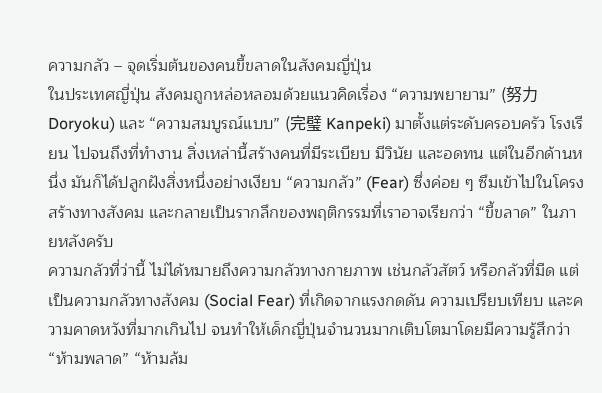ความกลัว – จุดเริ่มต้นของคนขี้ขลาดในสังคมญี่ปุ่น
ในประเทศญี่ปุ่น สังคมถูกหล่อหลอมด้วยแนวคิดเรื่อง “ความพยายาม” (努力 Doryoku) และ “ความสมบูรณ์แบบ” (完璧 Kanpeki) มาตั้งแต่ระดับครอบครัว โรงเรียน ไปจนถึงที่ทำงาน สิ่งเหล่านี้สร้างคนที่มีระเบียบ มีวินัย และอดทน แต่ในอีกด้านหนึ่ง มันก็ได้ปลูกฝังสิ่งหนึ่งอย่างเงียบ “ความกลัว” (Fear) ซึ่งค่อย ๆ ซึมเข้าไปในโครงสร้างทางสังคม และกลายเป็นรากลึกของพฤติกรรมที่เราอาจเรียกว่า “ขี้ขลาด” ในภายหลังครับ
ความกลัวที่ว่านี้ ไม่ได้หมายถึงความกลัวทางกายภาพ เช่นกลัวสัตว์ หรือกลัวที่มืด แต่เป็นความกลัวทางสังคม (Social Fear) ที่เกิดจากแรงกดดัน ความเปรียบเทียบ และความคาดหวังที่มากเกินไป จนทำให้เด็กญี่ปุ่นจำนวนมากเติบโตมาโดยมีความรู้สึกว่า “ห้ามพลาด” “ห้ามล้ม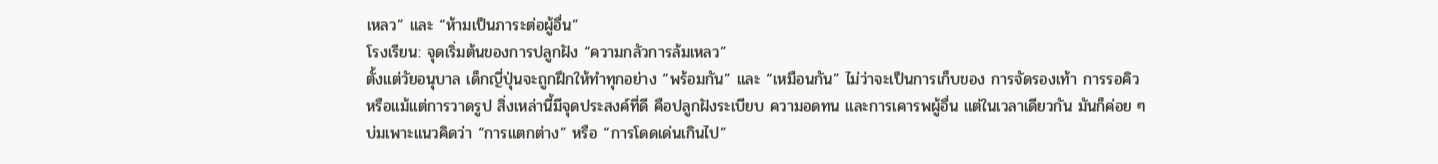เหลว” และ “ห้ามเป็นภาระต่อผู้อื่น”
โรงเรียน: จุดเริ่มต้นของการปลูกฝัง “ความกลัวการล้มเหลว”
ตั้งแต่วัยอนุบาล เด็กญี่ปุ่นจะถูกฝึกให้ทำทุกอย่าง “พร้อมกัน” และ “เหมือนกัน” ไม่ว่าจะเป็นการเก็บของ การจัดรองเท้า การรอคิว หรือแม้แต่การวาดรูป สิ่งเหล่านี้มีจุดประสงค์ที่ดี คือปลูกฝังระเบียบ ความอดทน และการเคารพผู้อื่น แต่ในเวลาเดียวกัน มันก็ค่อย ๆ บ่มเพาะแนวคิดว่า “การแตกต่าง” หรือ “การโดดเด่นเกินไป”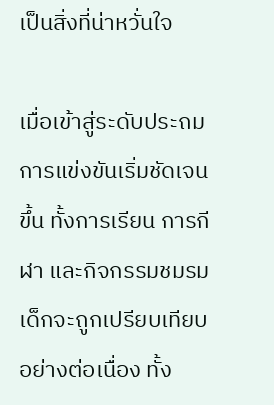เป็นสิ่งที่น่าหวั่นใจ

เมื่อเข้าสู่ระดับประถม การแข่งขันเริ่มชัดเจนขึ้น ทั้งการเรียน การกีฬา และกิจกรรมชมรม เด็กจะถูกเปรียบเทียบอย่างต่อเนื่อง ทั้ง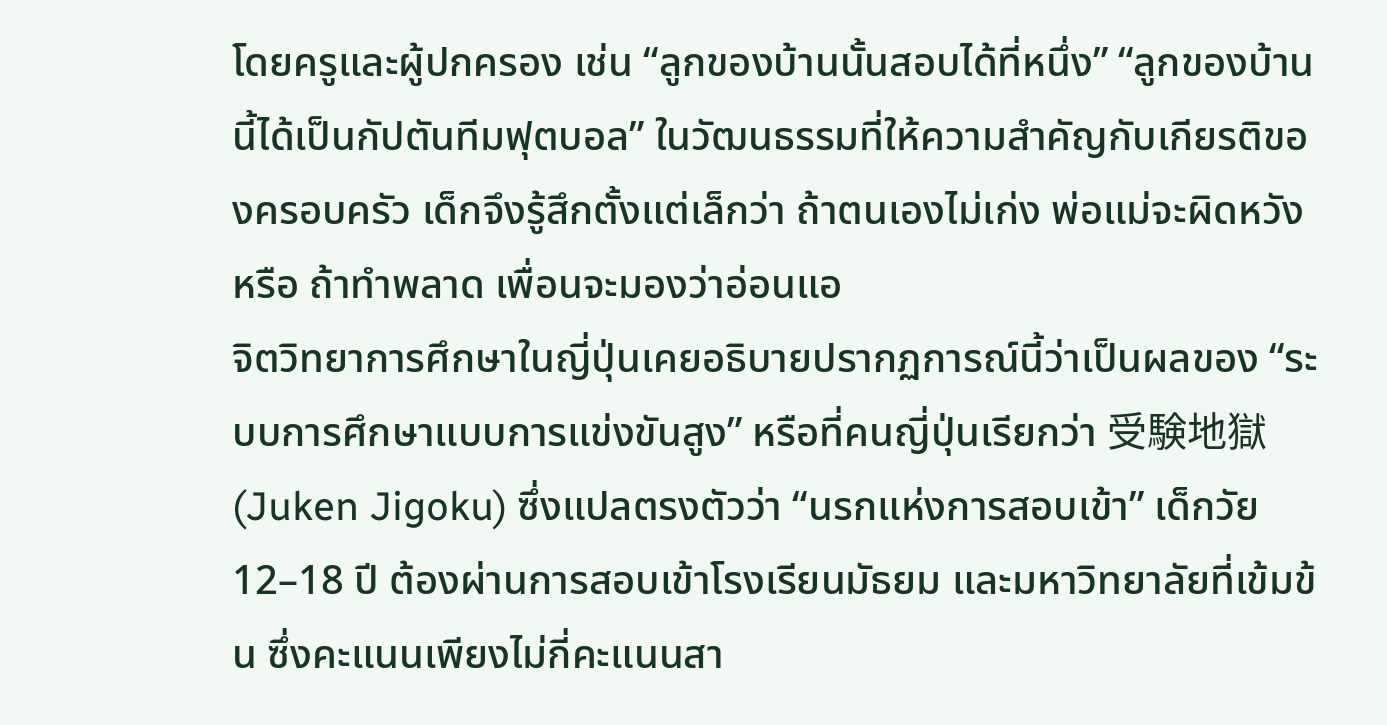โดยครูและผู้ปกครอง เช่น “ลูกของบ้านนั้นสอบได้ที่หนึ่ง” “ลูกของบ้านนี้ได้เป็นกัปตันทีมฟุตบอล” ในวัฒนธรรมที่ให้ความสำคัญกับเกียรติของครอบครัว เด็กจึงรู้สึกตั้งแต่เล็กว่า ถ้าตนเองไม่เก่ง พ่อแม่จะผิดหวัง หรือ ถ้าทำพลาด เพื่อนจะมองว่าอ่อนแอ
จิตวิทยาการศึกษาในญี่ปุ่นเคยอธิบายปรากฏการณ์นี้ว่าเป็นผลของ “ระบบการศึกษาแบบการแข่งขันสูง” หรือที่คนญี่ปุ่นเรียกว่า 受験地獄 (Juken Jigoku) ซึ่งแปลตรงตัวว่า “นรกแห่งการสอบเข้า” เด็กวัย 12–18 ปี ต้องผ่านการสอบเข้าโรงเรียนมัธยม และมหาวิทยาลัยที่เข้มข้น ซึ่งคะแนนเพียงไม่กี่คะแนนสา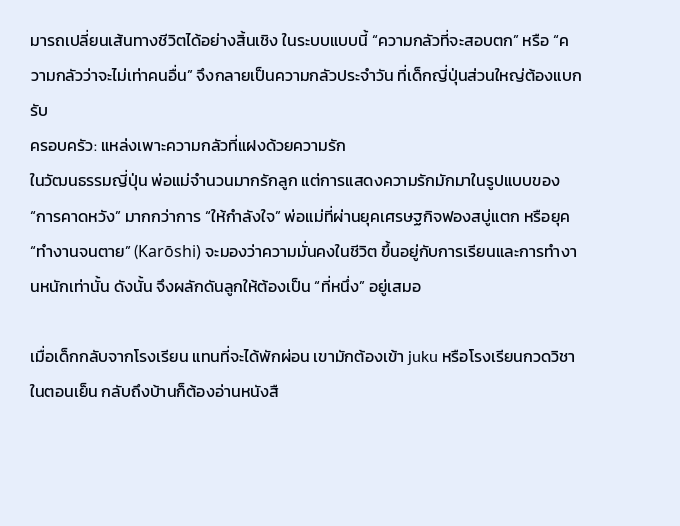มารถเปลี่ยนเส้นทางชีวิตได้อย่างสิ้นเชิง ในระบบแบบนี้ “ความกลัวที่จะสอบตก” หรือ “ความกลัวว่าจะไม่เท่าคนอื่น” จึงกลายเป็นความกลัวประจำวัน ที่เด็กญี่ปุ่นส่วนใหญ่ต้องแบกรับ
ครอบครัว: แหล่งเพาะความกลัวที่แฝงด้วยความรัก
ในวัฒนธรรมญี่ปุ่น พ่อแม่จำนวนมากรักลูก แต่การแสดงความรักมักมาในรูปแบบของ “การคาดหวัง” มากกว่าการ “ให้กำลังใจ” พ่อแม่ที่ผ่านยุคเศรษฐกิจฟองสบู่แตก หรือยุค “ทำงานจนตาย” (Karōshi) จะมองว่าความมั่นคงในชีวิต ขึ้นอยู่กับการเรียนและการทำงานหนักเท่านั้น ดังนั้น จึงผลักดันลูกให้ต้องเป็น “ที่หนึ่ง” อยู่เสมอ

เมื่อเด็กกลับจากโรงเรียน แทนที่จะได้พักผ่อน เขามักต้องเข้า juku หรือโรงเรียนกวดวิชาในตอนเย็น กลับถึงบ้านก็ต้องอ่านหนังสื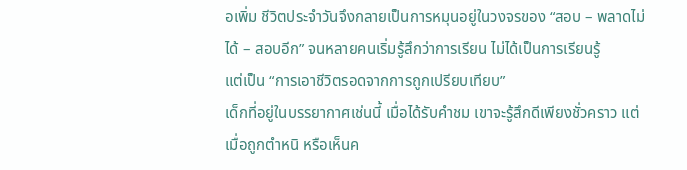อเพิ่ม ชีวิตประจำวันจึงกลายเป็นการหมุนอยู่ในวงจรของ “สอบ – พลาดไม่ได้ – สอบอีก” จนหลายคนเริ่มรู้สึกว่าการเรียน ไม่ได้เป็นการเรียนรู้
แต่เป็น “การเอาชีวิตรอดจากการถูกเปรียบเทียบ”
เด็กที่อยู่ในบรรยากาศเช่นนี้ เมื่อได้รับคำชม เขาจะรู้สึกดีเพียงชั่วคราว แต่เมื่อถูกตำหนิ หรือเห็นค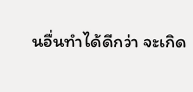นอื่นทำได้ดีกว่า จะเกิด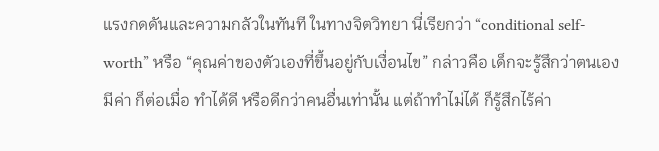แรงกดดันและความกลัวในทันที ในทางจิตวิทยา นี่เรียกว่า “conditional self-worth” หรือ “คุณค่าของตัวเองที่ขึ้นอยู่กับเงื่อนไข” กล่าวคือ เด็กจะรู้สึกว่าตนเองมีค่า ก็ต่อเมื่อ ทำได้ดี หรือดีกว่าคนอื่นเท่านั้น แต่ถ้าทำไม่ได้ ก็รู้สึกไร้ค่า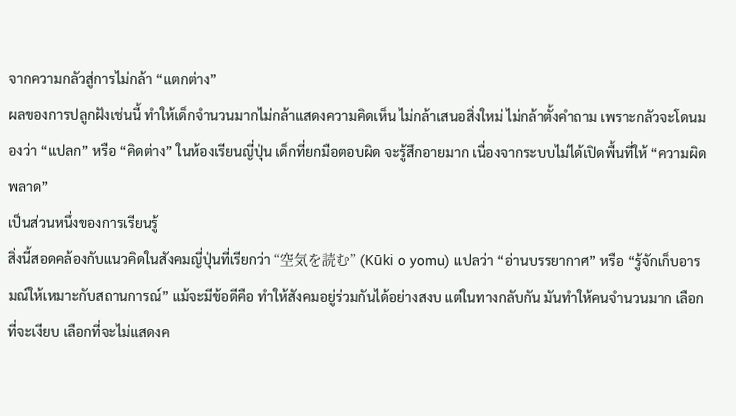จากความกลัวสู่การไม่กล้า “แตกต่าง”
ผลของการปลูกฝังเช่นนี้ ทำให้เด็กจำนวนมากไม่กล้าแสดงความคิดเห็น ไม่กล้าเสนอสิ่งใหม่ ไม่กล้าตั้งคำถาม เพราะกลัวจะโดนมองว่า “แปลก” หรือ “คิดต่าง” ในห้องเรียนญี่ปุ่น เด็กที่ยกมือตอบผิด จะรู้สึกอายมาก เนื่องจากระบบไม่ได้เปิดพื้นที่ให้ “ความผิดพลาด”
เป็นส่วนหนึ่งของการเรียนรู้
สิ่งนี้สอดคล้องกับแนวคิดในสังคมญี่ปุ่นที่เรียกว่า “空気を読む” (Kūki o yomu) แปลว่า “อ่านบรรยากาศ” หรือ “รู้จักเก็บอารมณ์ให้เหมาะกับสถานการณ์” แม้จะมีข้อดีคือ ทำให้สังคมอยู่ร่วมกันได้อย่างสงบ แต่ในทางกลับกัน มันทำให้คนจำนวนมาก เลือกที่จะเงียบ เลือกที่จะไม่แสดงค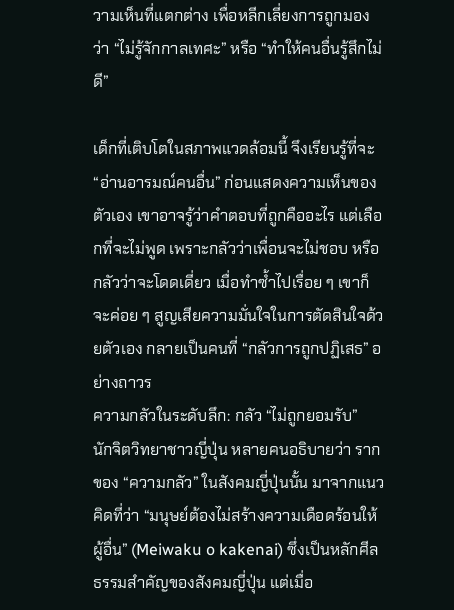วามเห็นที่แตกต่าง เพื่อหลีกเลี่ยงการถูกมองว่า “ไม่รู้จักกาลเทศะ” หรือ “ทำให้คนอื่นรู้สึกไม่ดี”

เด็กที่เติบโตในสภาพแวดล้อมนี้ จึงเรียนรู้ที่จะ “อ่านอารมณ์คนอื่น” ก่อนแสดงความเห็นของตัวเอง เขาอาจรู้ว่าคำตอบที่ถูกคืออะไร แต่เลือกที่จะไม่พูด เพราะกลัวว่าเพื่อนจะไม่ชอบ หรือกลัวว่าจะโดดเดี่ยว เมื่อทำซ้ำไปเรื่อย ๆ เขาก็จะค่อย ๆ สูญเสียความมั่นใจในการตัดสินใจด้วยตัวเอง กลายเป็นคนที่ “กลัวการถูกปฏิเสธ” อย่างถาวร
ความกลัวในระดับลึก: กลัว “ไม่ถูกยอมรับ”
นักจิตวิทยาชาวญี่ปุ่น หลายคนอธิบายว่า รากของ “ความกลัว” ในสังคมญี่ปุ่นนั้น มาจากแนวคิดที่ว่า “มนุษย์ต้องไม่สร้างความเดือดร้อนให้ผู้อื่น” (Meiwaku o kakenai) ซึ่งเป็นหลักศีลธรรมสำคัญของสังคมญี่ปุ่น แต่เมื่อ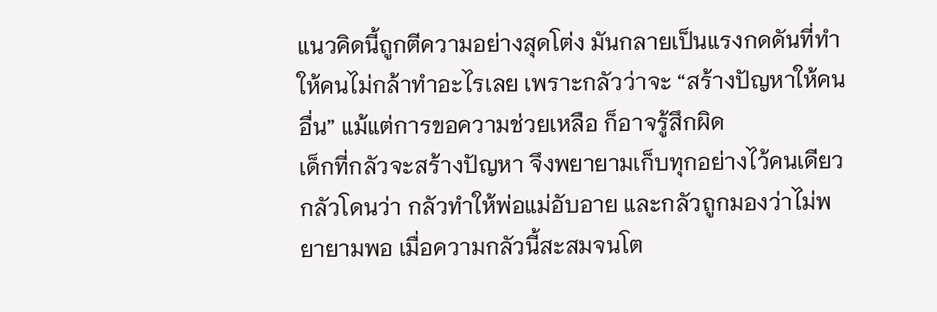แนวคิดนี้ถูกตีความอย่างสุดโต่ง มันกลายเป็นแรงกดดันที่ทำให้คนไม่กล้าทำอะไรเลย เพราะกลัวว่าจะ “สร้างปัญหาให้คนอื่น” แม้แต่การขอความช่วยเหลือ ก็อาจรู้สึกผิด
เด็กที่กลัวจะสร้างปัญหา จึงพยายามเก็บทุกอย่างไว้คนเดียว กลัวโดนว่า กลัวทำให้พ่อแม่อับอาย และกลัวถูกมองว่าไม่พยายามพอ เมื่อความกลัวนี้สะสมจนโต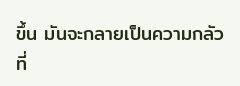ขึ้น มันจะกลายเป็นความกลัวที่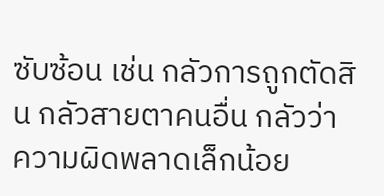ซับซ้อน เช่น กลัวการถูกตัดสิน กลัวสายตาคนอื่น กลัวว่าความผิดพลาดเล็กน้อย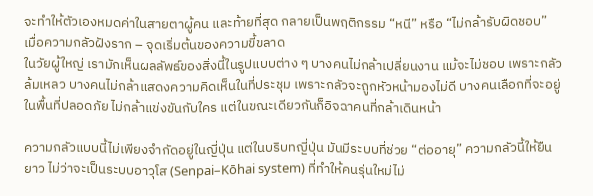จะทำให้ตัวเองหมดค่าในสายตาผู้คน และท้ายที่สุด กลายเป็นพฤติกรรม “หนี” หรือ “ไม่กล้ารับผิดชอบ”
เมื่อความกลัวฝังราก – จุดเริ่มต้นของความขี้ขลาด
ในวัยผู้ใหญ่ เรามักเห็นผลลัพธ์ของสิ่งนี้ในรูปแบบต่าง ๆ บางคนไม่กล้าเปลี่ยนงาน แม้จะไม่ชอบ เพราะกลัวล้มเหลว บางคนไม่กล้าแสดงความคิดเห็นในที่ประชุม เพราะกลัวจะถูกหัวหน้ามองไม่ดี บางคนเลือกที่จะอยู่ในพื้นที่ปลอดภัย ไม่กล้าแข่งขันกับใคร แต่ในขณะเดียวกันก็อิจฉาคนที่กล้าเดินหน้า

ความกลัวแบบนี้ไม่เพียงจำกัดอยู่ในญี่ปุ่น แต่ในบริบทญี่ปุ่น มันมีระบบที่ช่วย “ต่ออายุ” ความกลัวนี้ให้ยืนยาว ไม่ว่าจะเป็นระบบอาวุโส (Senpai–Kōhai system) ที่ทำให้คนรุ่นใหม่ไม่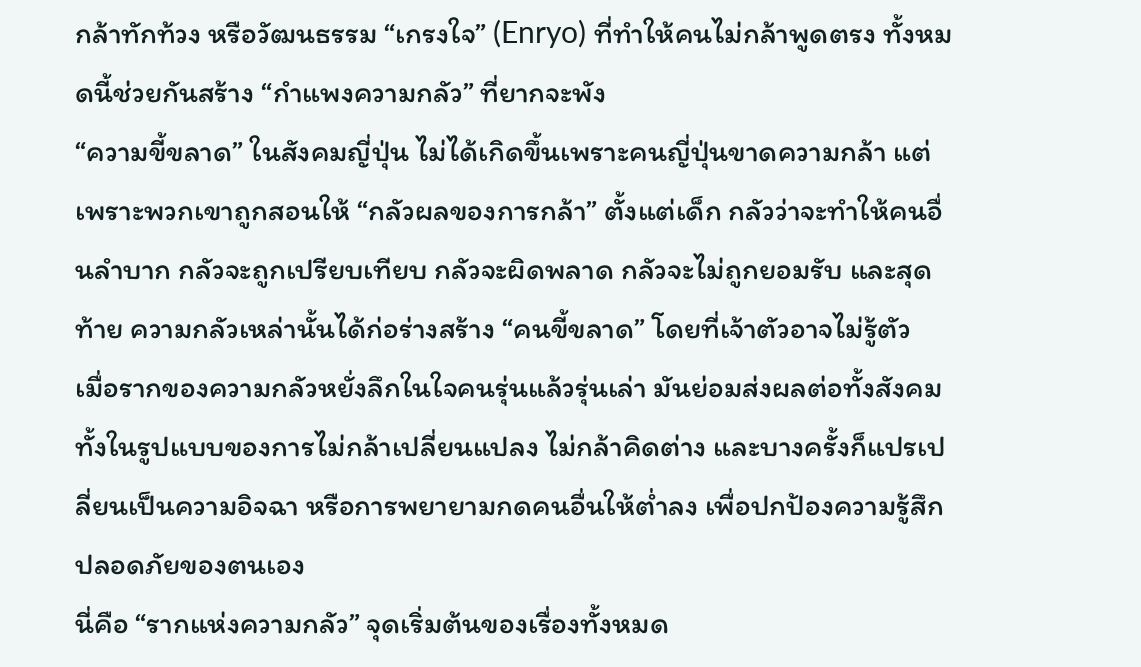กล้าทักท้วง หรือวัฒนธรรม “เกรงใจ” (Enryo) ที่ทำให้คนไม่กล้าพูดตรง ทั้งหมดนี้ช่วยกันสร้าง “กำแพงความกลัว” ที่ยากจะพัง
“ความขี้ขลาด” ในสังคมญี่ปุ่น ไม่ได้เกิดขึ้นเพราะคนญี่ปุ่นขาดความกล้า แต่เพราะพวกเขาถูกสอนให้ “กลัวผลของการกล้า” ตั้งแต่เด็ก กลัวว่าจะทำให้คนอื่นลำบาก กลัวจะถูกเปรียบเทียบ กลัวจะผิดพลาด กลัวจะไม่ถูกยอมรับ และสุดท้าย ความกลัวเหล่านั้นได้ก่อร่างสร้าง “คนขี้ขลาด” โดยที่เจ้าตัวอาจไม่รู้ตัว
เมื่อรากของความกลัวหยั่งลึกในใจคนรุ่นแล้วรุ่นเล่า มันย่อมส่งผลต่อทั้งสังคม ทั้งในรูปแบบของการไม่กล้าเปลี่ยนแปลง ไม่กล้าคิดต่าง และบางครั้งก็แปรเปลี่ยนเป็นความอิจฉา หรือการพยายามกดคนอื่นให้ต่ำลง เพื่อปกป้องความรู้สึกปลอดภัยของตนเอง
นี่คือ “รากแห่งความกลัว” จุดเริ่มต้นของเรื่องทั้งหมด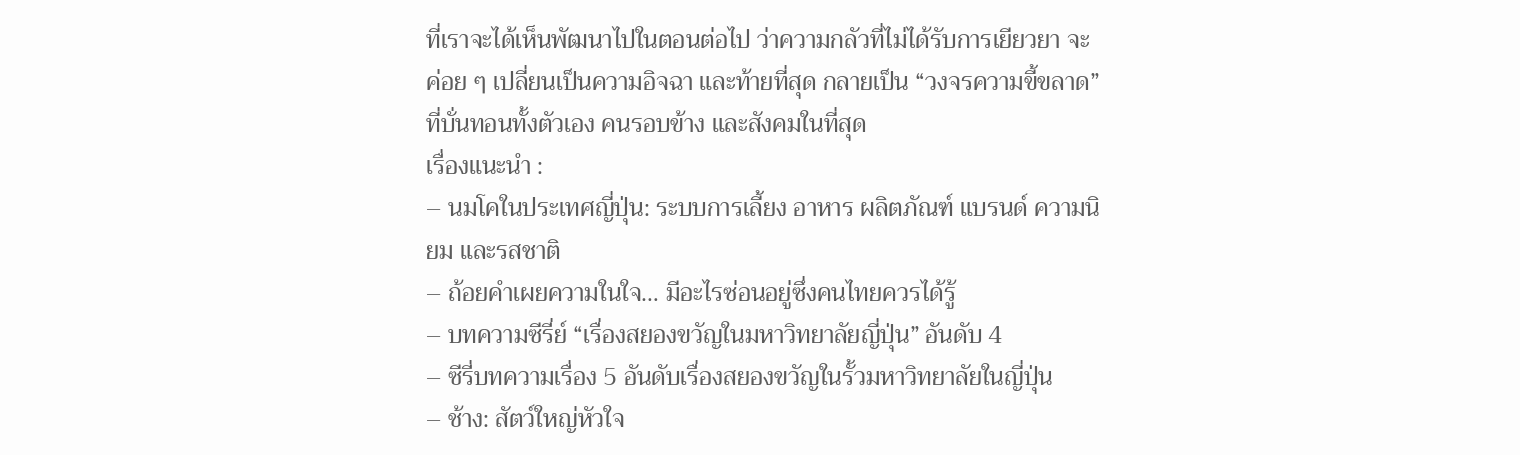ที่เราจะได้เห็นพัฒนาไปในตอนต่อไป ว่าความกลัวที่ไม่ได้รับการเยียวยา จะค่อย ๆ เปลี่ยนเป็นความอิจฉา และท้ายที่สุด กลายเป็น “วงจรความขี้ขลาด” ที่บั่นทอนทั้งตัวเอง คนรอบข้าง และสังคมในที่สุด
เรื่องแนะนำ :
– นมโคในประเทศญี่ปุ่น: ระบบการเลี้ยง อาหาร ผลิตภัณฑ์ แบรนด์ ความนิยม และรสชาติ
– ถ้อยคำเผยความในใจ… มีอะไรซ่อนอยู่ซึ่งคนไทยควรได้รู้
– บทความซีรี่ย์ “เรื่องสยองขวัญในมหาวิทยาลัยญี่ปุ่น” อันดับ 4
– ซีรี่บทความเรื่อง 5 อันดับเรื่องสยองขวัญในรั้วมหาวิทยาลัยในญี่ปุ่น
– ช้าง: สัตว์ใหญ่หัวใจ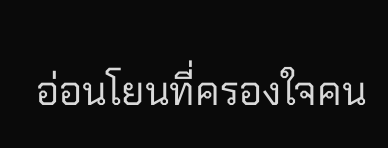อ่อนโยนที่ครองใจคน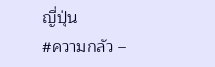ญี่ปุ่น
#ความกลัว –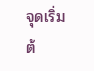จุดเริ่มต้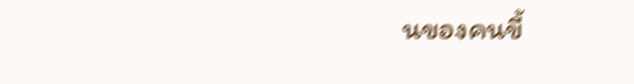นของคนขี้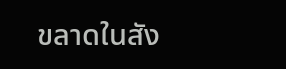ขลาดในสัง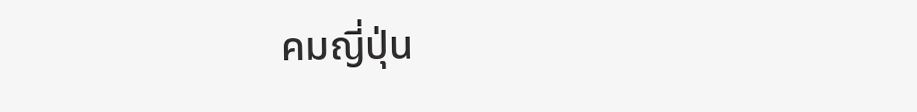คมญี่ปุ่น